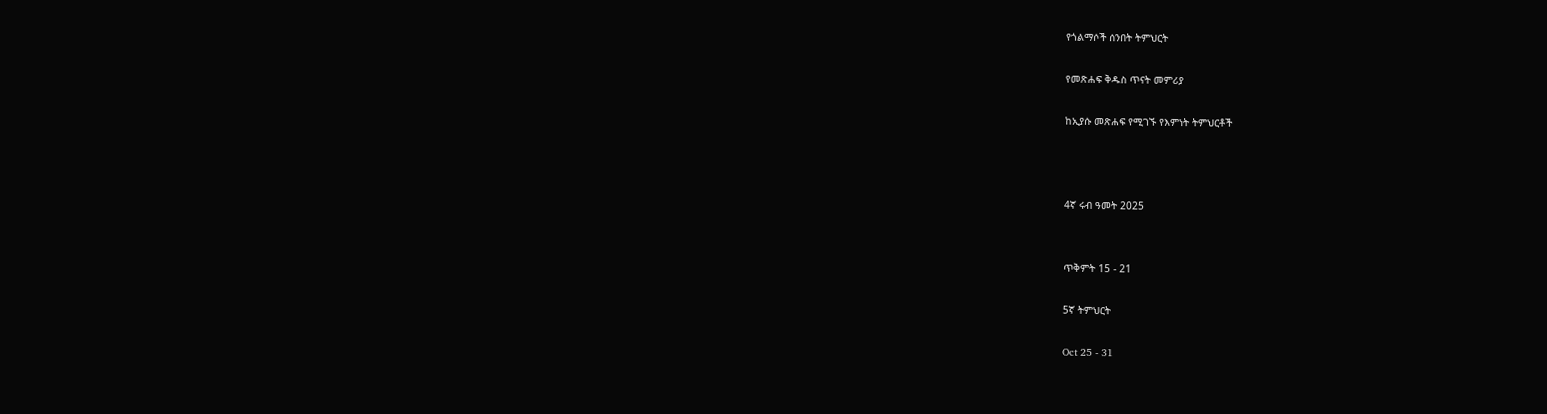የጎልማሶች ሰንበት ትምህርት

የመጽሐፍ ቅዱስ ጥናት መምሪያ

ከኢያሱ መጽሐፍ የሚገኙ የእምነት ትምህርቶች



4ኛ ሩብ ዓመት 2025


ጥቅምት 15 - 21

5ኛ ትምህርት

Oct 25 - 31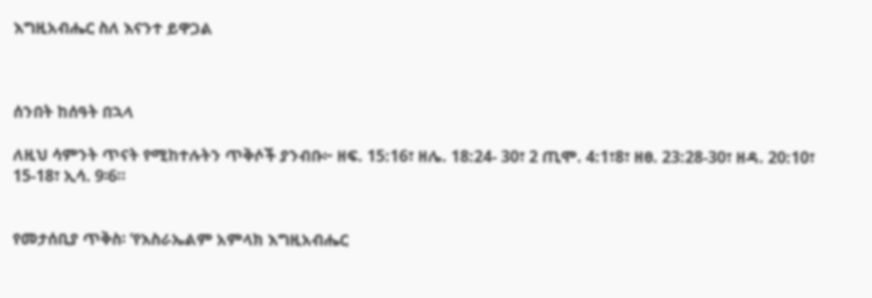እግዚአብሔር ስለ እናንተ ይዋጋል



ሰንበት ከሰዓት በኋላ

ለዚህ ሳምንት ጥናት የሚከተሉትን ጥቅሶች ያንብቡ፦ ዘፍ. 15:16፣ ዘሌ. 18:24- 30፣ 2 ጢሞ. 4:1፣8፣ ዘፀ. 23:28-30፣ ዘዳ. 20:10፣ 15-18፣ ኢሳ. 9፡6።


የመታሰቢያ ጥቅስ፡ ‘የእስራኤልም አምላክ እግዚአብሔር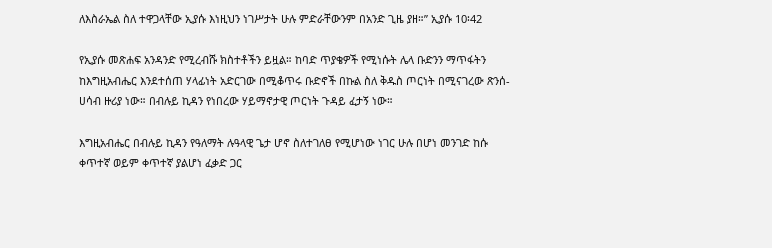ለእስራኤል ስለ ተዋጋላቸው ኢያሱ እነዚህን ነገሥታት ሁሉ ምድራቸውንም በአንድ ጊዜ ያዘ።” ኢያሱ 10፡42

የኢያሱ መጽሐፍ አንዳንድ የሚረብሹ ክስተቶችን ይዟል። ከባድ ጥያቄዎች የሚነሱት ሌላ ቡድንን ማጥፋትን ከእግዚአብሔር እንደተሰጠ ሃላፊነት አድርገው በሚቆጥሩ ቡድኖች በኩል ስለ ቅዱስ ጦርነት በሚናገረው ጽንሰ-ሀሳብ ዙሪያ ነው። በብሉይ ኪዳን የነበረው ሃይማኖታዊ ጦርነት ጉዳይ ፈታኝ ነው።

እግዚአብሔር በብሉይ ኪዳን የዓለማት ሉዓላዊ ጌታ ሆኖ ስለተገለፀ የሚሆነው ነገር ሁሉ በሆነ መንገድ ከሱ ቀጥተኛ ወይም ቀጥተኛ ያልሆነ ፈቃድ ጋር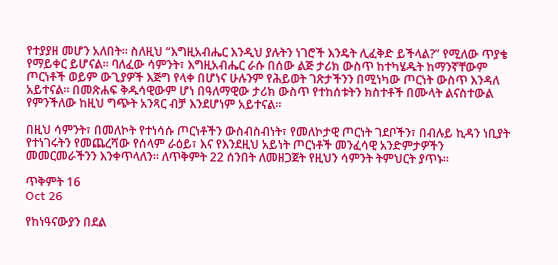የተያያዘ መሆን አለበት። ስለዚህ “እግዚአብሔር እንዲህ ያሉትን ነገሮች እንዴት ሊፈቅድ ይችላል?” የሚለው ጥያቄ የማይቀር ይሆናል። ባለፈው ሳምንት፣ እግዚአብሔር ራሱ በሰው ልጅ ታሪክ ውስጥ ከተካሄዱት ከማንኛቸውም ጦርነቶች ወይም ውጊያዎች እጅግ የላቀ በሆነና ሁሉንም የሕይወት ገጽታችንን በሚነካው ጦርነት ውስጥ እንዳለ አይተናል። በመጽሐፍ ቅዱሳዊውም ሆነ በዓለማዊው ታሪክ ውስጥ የተከሰቱትን ክስተቶች በሙላት ልናስተውል የምንችለው ከዚህ ግጭት አንጻር ብቻ እንደሆነም አይተናል።

በዚህ ሳምንት፣ በመለኮት የተነሳሱ ጦርነቶችን ውስብስብነት፣ የመለኮታዊ ጦርነት ገደቦችን፣ በብሉይ ኪዳን ነቢያት የተነገሩትን የመጨረሻው የሰላም ራዕይ፣ እና የእንደዚህ አይነት ጦርነቶች መንፈሳዊ አንድምታዎችን መመርመራችንን እንቀጥላለን። ለጥቅምት 22 ሰንበት ለመዘጋጀት የዚህን ሳምንት ትምህርት ያጥኑ።

ጥቅምት 16
Oct 26

የከነዓናውያን በደል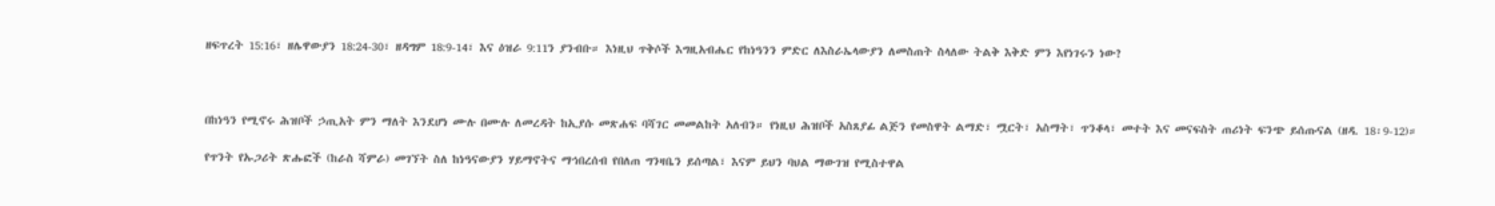ዘፍጥረት 15:16፣ ዘሌዋውያን 18:24-30፣ ዘዳግም 18:9-14፣ እና ዕዝራ 9:11ን ያንብቡ። እነዚህ ጥቅሶች እግዚአብሔር የከነዓንን ምድር ለእስራኤላውያን ለመስጠት ስላለው ትልቅ እቅድ ምን እየነገሩን ነው?



በከነዓን የሚኖሩ ሕዝቦች ኃጢአት ምን ማለት እንደሆነ ሙሉ በሙሉ ለመረዳት ከኢያሱ መጽሐፍ ባሻገር መመልከት አለብን። የነዚህ ሕዝቦች አስጸያፊ ልጅን የመስዋት ልማድ፣ ሟርት፣ አስማት፣ ጥንቆላ፣ መተት እና መናፍስት ጠሪነት ፍንጭ ይሰጡናል (ዘዳ. 18፡9-12)።

የጥንት የኡጋሪት ጽሑፎች (ከራስ ሻምራ) መገኘት ስለ ከነዓናውያን ሃይማኖትና ማኅበረሰብ የበለጠ ግንዛቤን ይሰጣል፣ እናም ይህን ባህል ማውገዝ የሚስተዋል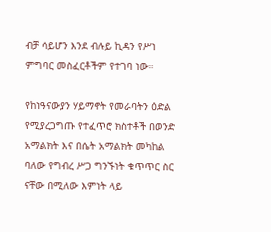ብቻ ሳይሆን እንደ ብሉይ ኪዳን የሥነ ምግባር መስፈርቶችም የተገባ ነው።

የከነዓናውያን ሃይማኖት የመራባትን ዕድል የሚያረጋግጡ የተፈጥሮ ክስተቶች በወንድ አማልክት እና በሴት አማልክት መካከል ባለው የግብረ ሥጋ ግንኙነት ቁጥጥር ስር ናቸው በሚለው እምነት ላይ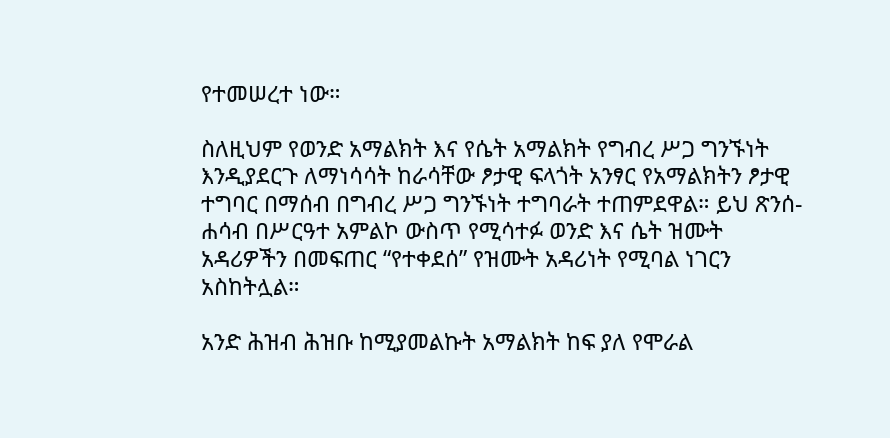የተመሠረተ ነው።

ስለዚህም የወንድ አማልክት እና የሴት አማልክት የግብረ ሥጋ ግንኙነት እንዲያደርጉ ለማነሳሳት ከራሳቸው ፆታዊ ፍላጎት አንፃር የአማልክትን ፆታዊ ተግባር በማሰብ በግብረ ሥጋ ግንኙነት ተግባራት ተጠምደዋል። ይህ ጽንሰ- ሐሳብ በሥርዓተ አምልኮ ውስጥ የሚሳተፉ ወንድ እና ሴት ዝሙት አዳሪዎችን በመፍጠር “የተቀደሰ” የዝሙት አዳሪነት የሚባል ነገርን አስከትሏል።

አንድ ሕዝብ ሕዝቡ ከሚያመልኩት አማልክት ከፍ ያለ የሞራል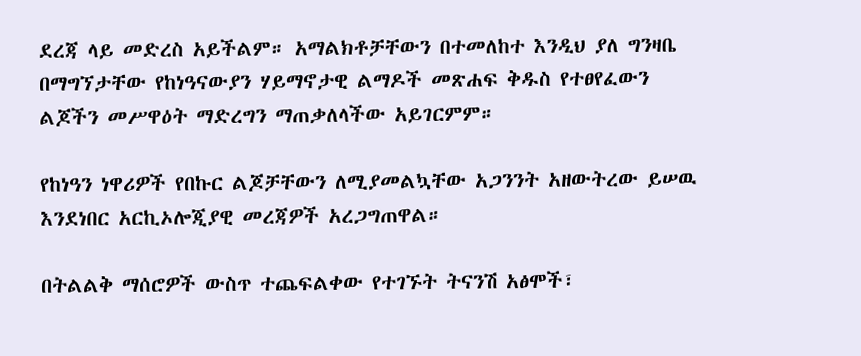ደረጃ ላይ መድረስ አይችልም። አማልክቶቻቸውን በተመለከተ እንዲህ ያለ ግንዛቤ በማግኘታቸው የከነዓናውያን ሃይማኖታዊ ልማዶች መጽሐፍ ቅዱስ የተፀየፈውን ልጆችን መሥዋዕት ማድረግን ማጠቃለላችው አይገርምም።

የከነዓን ነዋሪዎች የበኩር ልጆቻቸውን ለሚያመልኳቸው አጋንንት አዘውትረው ይሠዉ እንደነበር አርኪኦሎጂያዊ መረጃዎች አረጋግጠዋል።

በትልልቅ ማሰሮዎች ውስጥ ተጨፍልቀው የተገኙት ትናንሽ አፅሞች፣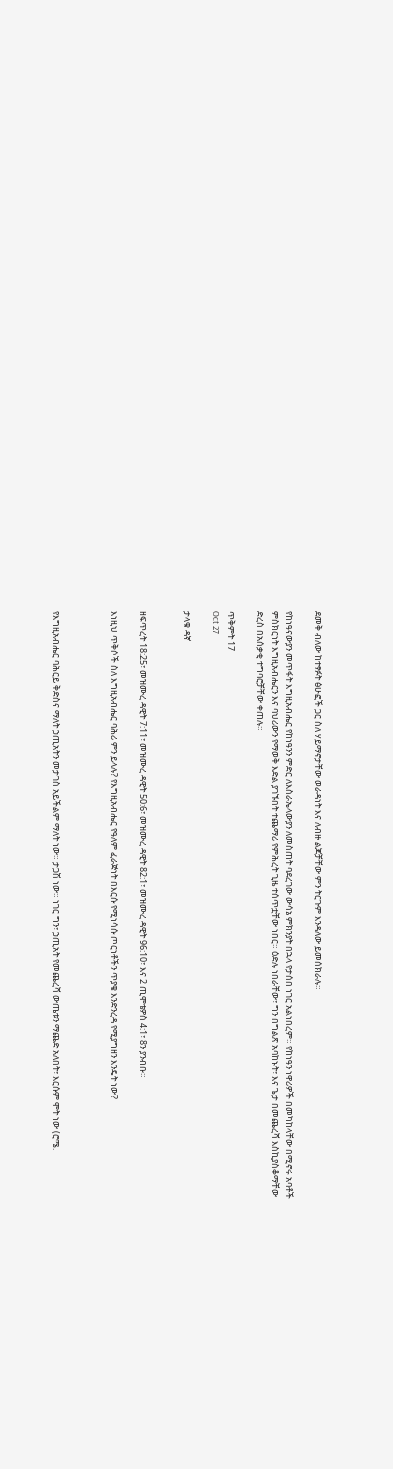ደመቅ ብለው ከተፃፉት ፅሁፎች ጋር ስለ ሃይማኖታቸው ወራዳነት እና ለብዙ ልጆቻቸው ምን ትርጉም እንዳለው ይመሰክራሉ።

የከነዓናውያን መጥፋት እግዚአብሔር የከነዓንን ምድር ለእስራኤላውያን ለመስጠት ባደረገው ውሳኔ ምክንያት በኋላ የታሰበ ነገር አልነበረም። የከነዓን ነዋሪዎች በመካከላቸው በሚኖሩ አባቶች ምስክርነት እግዚአብሔርን እና ባህሪውን የማወቅ እድል ያገኙበት ተጨማሪ የምሕረት ጊዜ ተሰጥቷቸው ነበር። ዕድሉ ነበራቸው፣ ግን በግልጽ አባከኑት፣ እና ጌታ በመጨረሻ እስኪያስቆማቸው ድረስ በአሰቃቂ ተግባሮቻቸው ቀጠሉ።

ጥቅምት 17
Oct 27

ታላቁ ዳኛ


ዘፍጥረት 18:25፣ መዝሙረ ዳዊት 7:11፣ መዝሙረ ዳዊት 50:6፣ መዝሙረ ዳዊት 82:1፣ መዝሙረ ዳዊት 96:10፣ እና 2 ጢሞቴዎስ 4:1፣ 8ን ያንብቡ።

እነዚህ ጥቅሶች ስለ እግዚአብሔር ባሕሪ ምን ይላሉ? የእግዚአብሔር የዓለም ፈራጅነት በእርሱ የሚነሳሱ ጦርነቶችን ጥያቄ እንድንረዳ የሚያግዘን እንዴት ነው?



የእግዚአብሔር ባሕርይ ቅድስና ማለት ኃጢአትን መታገስ አይችልም ማለት ነው። ታጋሽ ነው። ነገር ግን፣ ኃጢአት የመጨረሻ ውጤቱን ማጨድ አለበት፣ እርሱም ሞት ነው (ሮሜ.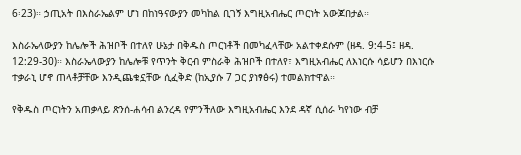6፡23)። ኃጢአት በእስራኤልም ሆነ በከነዓናውያን መካከል ቢገኝ እግዚአብሔር ጦርነት አውጆበታል።

እስራኤላውያን ከሌሎች ሕዝቦች በተለየ ሁኔታ በቅዱስ ጦርነቶች በመካፈላቸው አልተቀደሱም (ዘዳ. 9:4-5፤ ዘዳ. 12:29-30)። እስራኤላውያን ከሌሎቹ የጥንት ቅርብ ምስራቅ ሕዝቦች በተለየ፣ እግዚአብሔር ለእነርሱ ሳይሆን በእነርሱ ተቃራኒ ሆኖ ጠላቶቻቸው እንዲጨቁኗቸው ሲፈቅድ (ከኢያሱ 7 ጋር ያነፃፅሩ) ተመልክተዋል።

የቅዱስ ጦርነትን አጠቃላይ ጽንሰ-ሐሳብ ልንረዳ የምንችለው እግዚአብሔር እንደ ዳኛ ሲሰራ ካየነው ብቻ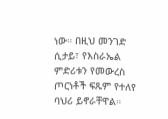ነው። በዚህ መንገድ ሲታይ፣ የእስራኤል ምድሪቱን የመውረስ ጦርነቶች ፍጹም የተለየ ባህሪ ይኖራቸዋል።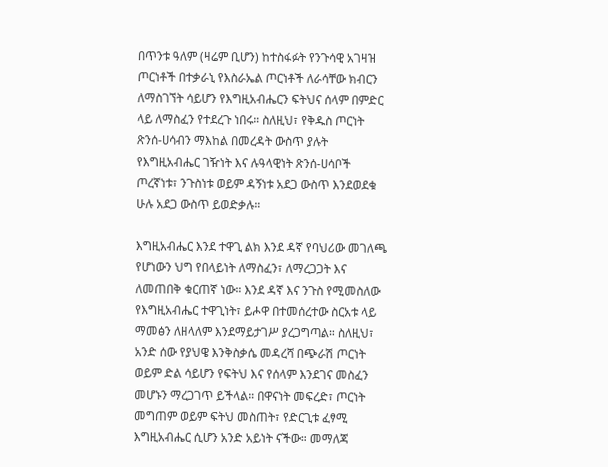በጥንቱ ዓለም (ዛሬም ቢሆን) ከተስፋፉት የንጉሳዊ አገዛዝ ጦርነቶች በተቃራኒ የእስራኤል ጦርነቶች ለራሳቸው ክብርን ለማስገኘት ሳይሆን የእግዚአብሔርን ፍትህና ሰላም በምድር ላይ ለማስፈን የተደረጉ ነበሩ። ስለዚህ፣ የቅዱስ ጦርነት ጽንሰ-ሀሳብን ማእከል በመረዳት ውስጥ ያሉት የእግዚአብሔር ገዥነት እና ሉዓላዊነት ጽንሰ-ሀሳቦች ጦረኛነቱ፣ ንጉስነቱ ወይም ዳኝነቱ አደጋ ውስጥ እንደወደቁ ሁሉ አደጋ ውስጥ ይወድቃሉ።

እግዚአብሔር እንደ ተዋጊ ልክ እንደ ዳኛ የባህሪው መገለጫ የሆነውን ህግ የበላይነት ለማስፈን፣ ለማረጋጋት እና ለመጠበቅ ቁርጠኛ ነው። እንደ ዳኛ እና ንጉስ የሚመስለው የእግዚአብሔር ተዋጊነት፣ ይሖዋ በተመሰረተው ስርአቱ ላይ ማመፅን ለዘላለም እንደማይታገሥ ያረጋግጣል። ስለዚህ፣ አንድ ሰው የያህዌ እንቅስቃሴ መዳረሻ በጭራሽ ጦርነት ወይም ድል ሳይሆን የፍትህ እና የሰላም እንደገና መስፈን መሆኑን ማረጋገጥ ይችላል። በዋናነት መፍረድ፣ ጦርነት መግጠም ወይም ፍትህ መስጠት፣ የድርጊቱ ፈፃሚ እግዚአብሔር ሲሆን አንድ አይነት ናችው። መማለጃ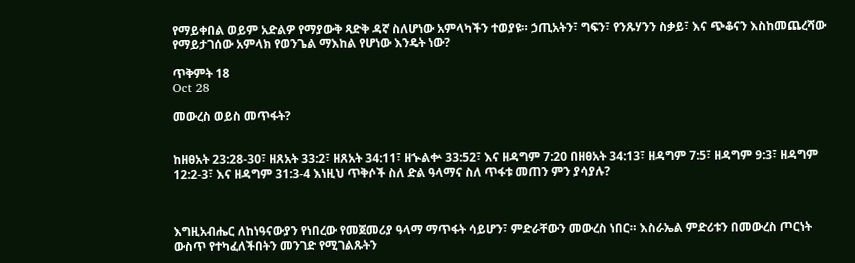የማይቀበል ወይም አድልዎ የማያውቅ ጻድቅ ዳኛ ስለሆነው አምላካችን ተወያዩ። ኃጢአትን፣ ግፍን፣ የንጹሃንን ስቃይ፣ እና ጭቆናን እስከመጨረሻው የማይታገሰው አምላክ የወንጌል ማእከል የሆነው እንዴት ነው?

ጥቅምት 18
Oct 28

መውረስ ወይስ መጥፋት?


ከዘፀአት 23:28-30፣ ዘጸአት 33:2፣ ዘጸአት 34:11፣ ዘኍልቍ 33:52፣ እና ዘዳግም 7:20 በዘፀአት 34:13፣ ዘዳግም 7:5፣ ዘዳግም 9:3፣ ዘዳግም 12:2-3፣ እና ዘዳግም 31:3-4 እነዚህ ጥቅሶች ስለ ድል ዓላማና ስለ ጥፋቱ መጠን ምን ያሳያሉ?



እግዚአብሔር ለከነዓናውያን የነበረው የመጀመሪያ ዓላማ ማጥፋት ሳይሆን፣ ምድራቸውን መውረስ ነበር። እስራኤል ምድሪቱን በመውረስ ጦርነት ውስጥ የተካፈለችበትን መንገድ የሚገልጹትን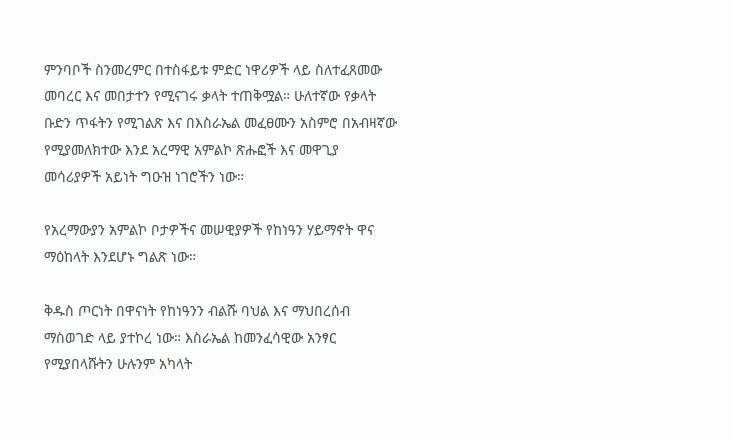ምንባቦች ስንመረምር በተስፋይቱ ምድር ነዋሪዎች ላይ ስለተፈጸመው መባረር እና መበታተን የሚናገሩ ቃላት ተጠቅሟል። ሁለተኛው የቃላት ቡድን ጥፋትን የሚገልጽ እና በእስራኤል መፈፀሙን አስምሮ በአብዛኛው የሚያመለክተው እንደ አረማዊ አምልኮ ጽሑፎች እና መዋጊያ መሳሪያዎች አይነት ግዑዝ ነገሮችን ነው።

የአረማውያን አምልኮ ቦታዎችና መሠዊያዎች የከነዓን ሃይማኖት ዋና ማዕከላት እንደሆኑ ግልጽ ነው።

ቅዱስ ጦርነት በዋናነት የከነዓንን ብልሹ ባህል እና ማህበረሰብ ማስወገድ ላይ ያተኮረ ነው። እስራኤል ከመንፈሳዊው አንፃር የሚያበላሹትን ሁሉንም አካላት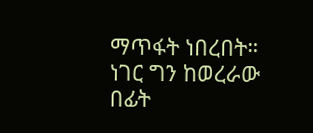ማጥፋት ነበረበት። ነገር ግን ከወረራው በፊት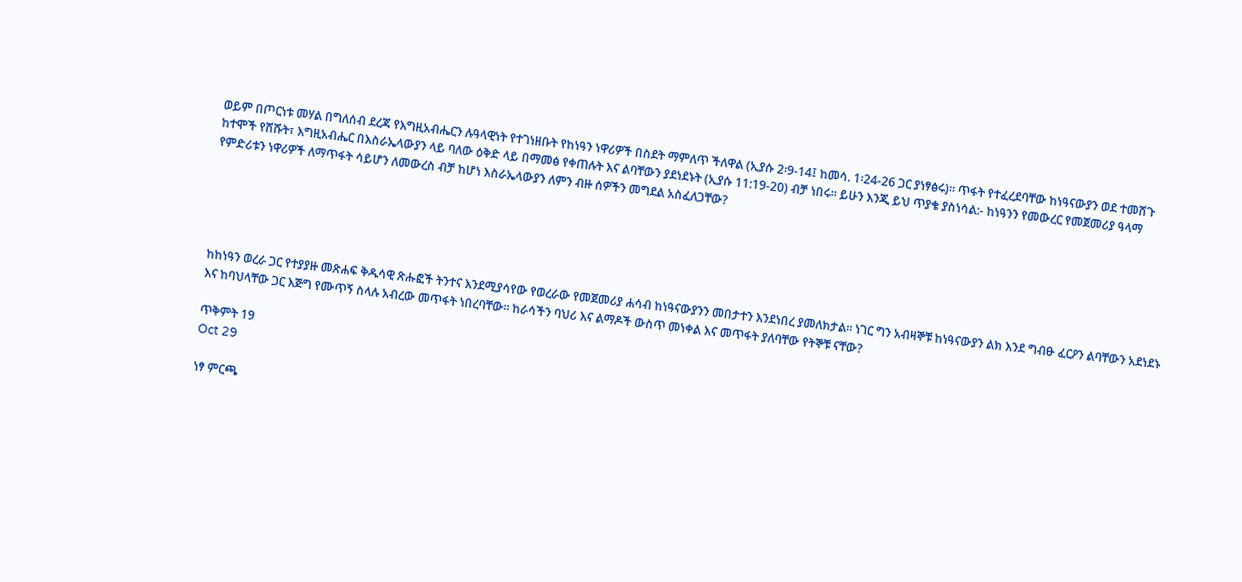ወይም በጦርነቱ መሃል በግለሰብ ደረጃ የእግዚአብሔርን ሉዓላዊነት የተገነዘቡት የከነዓን ነዋሪዎች በስደት ማምለጥ ችለዋል (ኢያሱ 2፡9-14፤ ከመሳ. 1፡24-26 ጋር ያነፃፅሩ)። ጥፋት የተፈረደባቸው ከነዓናውያን ወደ ተመሸጉ ከተሞች የሸሹት፣ እግዚአብሔር በእስራኤላውያን ላይ ባለው ዕቅድ ላይ በማመፅ የቀጠሉት እና ልባቸውን ያደነደኑት (ኢያሱ 11:19-20) ብቻ ነበሩ። ይሁን እንጂ ይህ ጥያቄ ያስነሳል:- ከነዓንን የመውረር የመጀመሪያ ዓላማ የምድሪቱን ነዋሪዎች ለማጥፋት ሳይሆን ለመውረስ ብቻ ከሆነ እስራኤላውያን ለምን ብዙ ሰዎችን መግደል አስፈለጋቸው?





ከከነዓን ወረራ ጋር የተያያዙ መጽሐፍ ቅዱሳዊ ጽሑፎች ትንተና እንደሚያሳየው የወረራው የመጀመሪያ ሐሳብ ከነዓናውያንን መበታተን እንደነበረ ያመለክታል። ነገር ግን አብዛኞቹ ከነዓናውያን ልክ እንደ ግብፁ ፈርዖን ልባቸውን አደነደኑ እና ከባህላቸው ጋር እጅግ የሙጥኝ ስላሉ አብረው መጥፋት ነበረባቸው። ከራሳችን ባህሪ እና ልማዶች ውስጥ መነቀል እና መጥፋት ያለባቸው የትኞቹ ናቸው?

ጥቅምት 19
Oct 29

ነፃ ምርጫ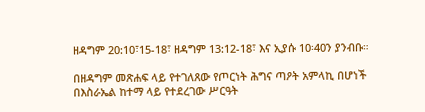ዘዳግም 20:10፣15-18፣ ዘዳግም 13:12-18፣ እና ኢያሱ 10፡40ን ያንብቡ።

በዘዳግም መጽሐፍ ላይ የተገለጸው የጦርነት ሕግና ጣዖት አምላኪ በሆነች በእስራኤል ከተማ ላይ የተደረገው ሥርዓት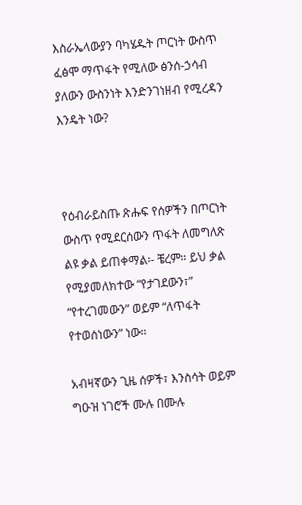እስራኤላውያን ባካሄዱት ጦርነት ውስጥ ፈፅሞ ማጥፋት የሚለው ፅንሰ-ኃሳብ ያለውን ውስንነት እንድንገነዘብ የሚረዳን እንዴት ነው?



የዕብራይስጡ ጽሑፍ የሰዎችን በጦርነት ውስጥ የሚደርሰውን ጥፋት ለመግለጽ ልዩ ቃል ይጠቀማል፡- ቼረም። ይህ ቃል የሚያመለክተው “የታገደውን፣” “የተረገመውን” ወይም “ለጥፋት የተወሰነውን” ነው።

አብዛኛውን ጊዜ ሰዎች፣ እንስሳት ወይም ግዑዝ ነገሮች ሙሉ በሙሉ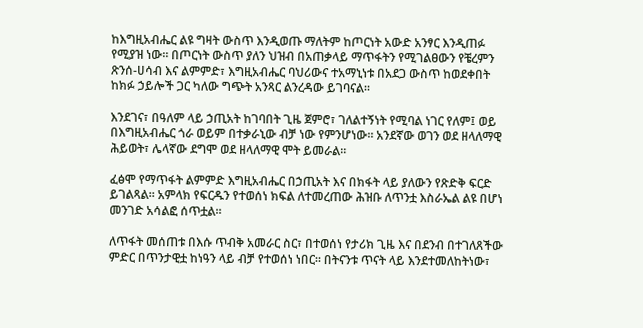ከእግዚአብሔር ልዩ ግዛት ውስጥ እንዲወጡ ማለትም ከጦርነት አውድ አንፃር እንዲጠፉ የሚያዝ ነው። በጦርነት ውስጥ ያለን ህዝብ በአጠቃላይ ማጥፋትን የሚገልፀውን የቼረምን ጽንሰ-ሀሳብ እና ልምምድ፣ እግዚአብሔር ባህሪውና ተአማኒነቱ በአደጋ ውስጥ ከወደቀበት ከክፉ ኃይሎች ጋር ካለው ግጭት አንጻር ልንረዳው ይገባናል።

እንደገና፣ በዓለም ላይ ኃጢአት ከገባበት ጊዜ ጀምሮ፣ ገለልተኝነት የሚባል ነገር የለም፤ ወይ በእግዚአብሔር ጎራ ወይም በተቃራኒው ብቻ ነው የምንሆነው። አንደኛው ወገን ወደ ዘላለማዊ ሕይወት፣ ሌላኛው ደግሞ ወደ ዘላለማዊ ሞት ይመራል።

ፈፅሞ የማጥፋት ልምምድ እግዚአብሔር በኃጢአት እና በክፋት ላይ ያለውን የጽድቅ ፍርድ ይገልጻል። አምላክ የፍርዱን የተወሰነ ክፍል ለተመረጠው ሕዝቡ ለጥንቷ እስራኤል ልዩ በሆነ መንገድ አሳልፎ ሰጥቷል።

ለጥፋት መሰጠቱ በእሱ ጥብቅ አመራር ስር፣ በተወሰነ የታሪክ ጊዜ እና በደንብ በተገለጸችው ምድር በጥንታዊቷ ከነዓን ላይ ብቻ የተወሰነ ነበር። በትናንቱ ጥናት ላይ እንደተመለከትነው፣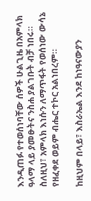እንዲጠፉ የተወሰነባቸው ሰዎች ሁልጊዜ በአምላክ ዓላማ ላይ ያመፁትና ንስሐ ያልገቡት ብቻ ነበሩ። ስለዚህ፣ አምላክ እነሱን ለማጥፋት የወሰነው ውሳኔ የዘፈቀደ ወይም ብሔር ተኮር አልነበረም።

ከዚህም በላይ፣ እስራኤል እንደ ከነዓናውያን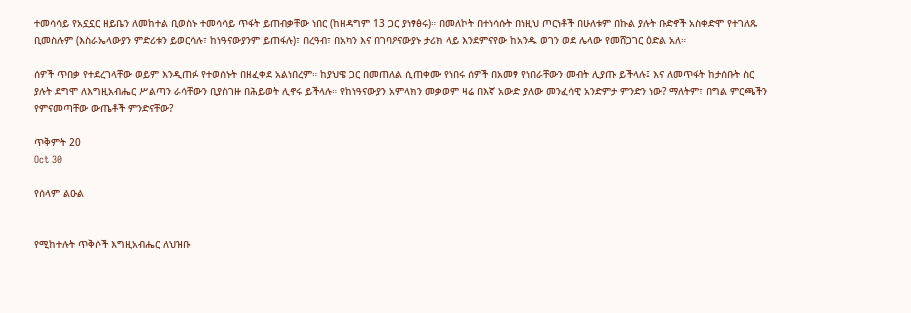ተመሳሳይ የአኗኗር ዘይቤን ለመከተል ቢወስኑ ተመሳሳይ ጥፋት ይጠብቃቸው ነበር (ከዘዳግም 13 ጋር ያነፃፅሩ)። በመለኮት በተነሳሱት በነዚህ ጦርነቶች በሁለቱም በኩል ያሉት ቡድኖች አስቀድሞ የተገለጹ ቢመስሉም (እስራኤላውያን ምድሪቱን ይወርሳሉ፣ ከነዓናውያንም ይጠፋሉ)፣ በረዓብ፣ በአካን እና በገባዖናውያኑ ታሪክ ላይ እንደምናየው ከአንዱ ወገን ወደ ሌላው የመሸጋገር ዕድል አለ።

ሰዎች ጥበቃ የተደረገላቸው ወይም እንዲጠፉ የተወሰኑት በዘፈቀደ አልነበረም። ከያህዌ ጋር በመጠለል ሲጠቀሙ የነበሩ ሰዎች በአመፃ የነበራቸውን መብት ሊያጡ ይችላሉ፤ እና ለመጥፋት ከታሰቡት ስር ያሉት ደግሞ ለእግዚአብሔር ሥልጣን ራሳቸውን ቢያስገዙ በሕይወት ሊኖሩ ይችላሉ። የከነዓናውያን አምላክን መቃወም ዛሬ በእኛ አውድ ያለው መንፈሳዊ አንድምታ ምንድን ነው? ማለትም፣ በግል ምርጫችን የምናመጣቸው ውጤቶች ምንድናቸው?

ጥቅምት 20
Oct 30

የሰላም ልዑል


የሚከተሉት ጥቅሶች እግዚአብሔር ለህዝቡ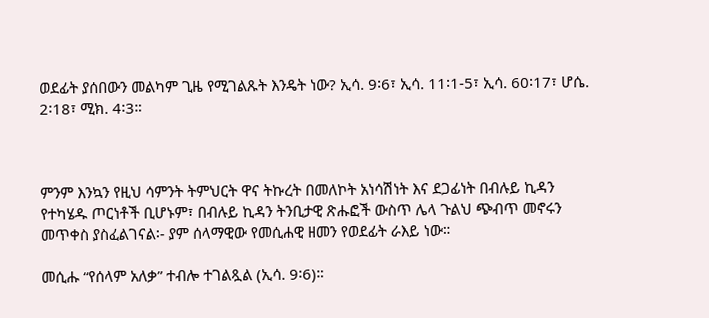ወደፊት ያሰበውን መልካም ጊዜ የሚገልጹት እንዴት ነው? ኢሳ. 9፡6፣ ኢሳ. 11፡1-5፣ ኢሳ. 60፡17፣ ሆሴ. 2፡18፣ ሚክ. 4፡3።



ምንም እንኳን የዚህ ሳምንት ትምህርት ዋና ትኩረት በመለኮት አነሳሽነት እና ደጋፊነት በብሉይ ኪዳን የተካሄዱ ጦርነቶች ቢሆኑም፣ በብሉይ ኪዳን ትንቢታዊ ጽሑፎች ውስጥ ሌላ ጉልህ ጭብጥ መኖሩን መጥቀስ ያስፈልገናል፡- ያም ሰላማዊው የመሲሐዊ ዘመን የወደፊት ራእይ ነው።

መሲሑ “የሰላም አለቃ” ተብሎ ተገልጿል (ኢሳ. 9፡6)።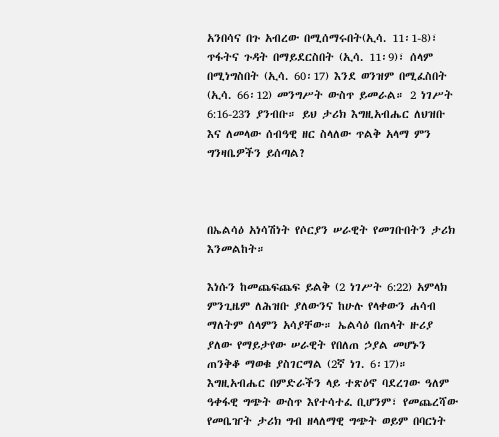አንበሳና በጉ አብረው በሚሰማሩበት(ኢሳ. 11፡1-8)፣ ጥፋትና ጉዳት በማይደርስበት (ኢሳ. 11፡9)፣ ሰላም በሚነግስበት (ኢሳ. 60፡17) እንደ ወንዝም በሚፈስበት (ኢሳ. 66፡12) መንግሥት ውስጥ ይመራል። 2 ነገሥት 6:16-23ን ያንብቡ። ይህ ታሪክ እግዚአብሔር ለህዝቡ እና ለመላው ሰብዓዊ ዘር ስላለው ጥልቅ አላማ ምን ግንዛቤዎችን ይሰጣል?



በኤልሳዕ አነሳሽነት የሶርያን ሠራዊት የመገቡበትን ታሪክ እንመልከት።

እነሱን ከመጨፍጨፍ ይልቅ (2 ነገሥት 6:22) አምላክ ምንጊዜም ለሕዝቡ ያለውንና ከሁሉ የላቀውን ሐሳብ ማለትም ሰላምን አሳያቸው። ኤልሳዕ በጠላት ዙሪያ ያለው የማይታየው ሠራዊት የበለጠ ኃያል መሆኑን ጠንቅቆ ማወቁ ያስገርማል (2ኛ ነገ. 6፡17)። እግዚአብሔር በምድራችን ላይ ተጽዕኖ ባደረገው ዓለም ዓቀፋዊ ግጭት ውስጥ እየተሳተፈ ቢሆንም፣ የመጨረሻው የመቤዠት ታሪክ ግብ ዘላለማዊ ግጭት ወይም በባርነት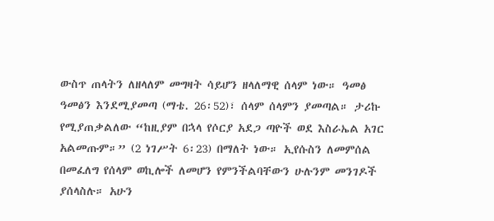ውስጥ ጠላትን ለዘላለም መግዛት ሳይሆን ዘላለማዊ ሰላም ነው። ዓመፅ ዓመፅን እንደሚያመጣ (ማቴ. 26፡52)፣ ሰላም ሰላምን ያመጣል። ታሪኩ የሚያጠቃልለው “ከዚያም በኋላ የሶርያ አደጋ ጣዮች ወደ እስራኤል አገር አልመጡም።” (2 ነገሥት 6፡23) በማለት ነው። ኢየሱስን ለመምሰል በመፈለግ የሰላም ወኪሎች ለመሆን የምንችልባቸውን ሁሉንም መንገዶች ያሰላስሉ። አሁን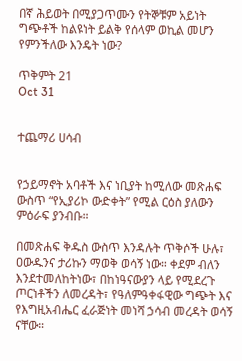በኛ ሕይወት በሚያጋጥሙን የትኞቹም አይነት ግጭቶች ከልዩነት ይልቅ የሰላም ወኪል መሆን የምንችለው እንዴት ነው?

ጥቅምት 21
Oct 31


ተጨማሪ ሀሳብ


የኃይማኖት አባቶች እና ነቢያት ከሚለው መጽሐፍ ውስጥ “የኢያሪኮ ውድቀት” የሚል ርዕስ ያለውን ምዕራፍ ያንብቡ።

በመጽሐፍ ቅዱስ ውስጥ እንዳሉት ጥቅሶች ሁሉ፣ ዐውዱንና ታሪኩን ማወቅ ወሳኝ ነው። ቀደም ብለን እንደተመለከትነው፣ በከነዓናውያን ላይ የሚደረጉ ጦርነቶችን ለመረዳት፣ የዓለምዓቀፋዊው ግጭት እና የእግዚአብሔር ፈራጅነት መነሻ ኃሳብ መረዳት ወሳኝ ናቸው።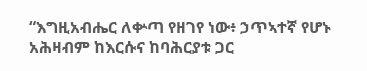“እግዚአብሔር ለቍጣ የዘገየ ነው፥ ኃጥኣተኛ የሆኑ አሕዛብም ከእርሱና ከባሕርያቱ ጋር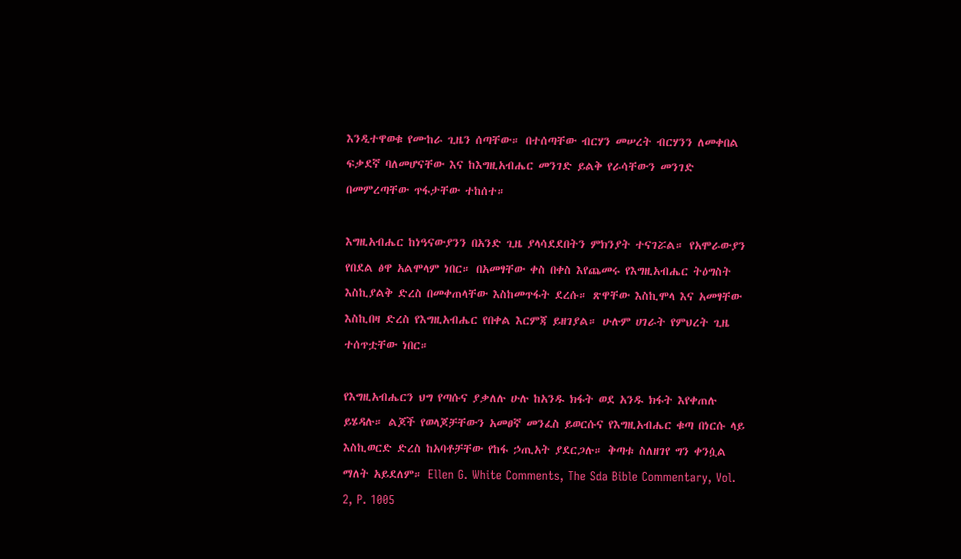እንዲተዋወቁ የሙከራ ጊዜን ሰጣቸው። በተሰጣቸው ብርሃን መሠረት ብርሃንን ለመቀበል ፍቃደኛ ባለመሆናቸው እና ከእግዚአብሔር መንገድ ይልቅ የራሳቸውን መንገድ በመምረጣቸው ጥፋታቸው ተከሰተ።

እግዚአብሔር ከነዓናውያንን በአንድ ጊዜ ያላሳደደበትን ምክንያት ተናገሯል። የአሞራውያን የበደል ፅዋ አልሞላም ነበር። በአመፃቸው ቀስ በቀስ እየጨመሩ የእግዚአብሔር ትዕግስት እስኪያልቅ ድረስ በመቀጠላቸው እስከመጥፋት ደረሱ። ጽዋቸው እስኪሞላ እና አመፃቸው እስኪበዛ ድረስ የእግዚአብሔር የበቀል እርምጃ ይዘገያል። ሁሉም ሀገራት የምህረት ጊዜ ተሰጥቷቸው ነበር።

የእግዚአብሔርን ህግ የጣሱና ያቃለሉ ሁሉ ከአንዱ ክፋት ወደ አንዱ ክፋት እየቀጠሉ ይሄዳሉ። ልጆች የወላጆቻቸውን አመፀኛ መንፈስ ይወርሱና የእግዚአብሔር ቁጣ በነርሱ ላይ እስኪወርድ ድረስ ከአባቶቻቸው የከፋ ኃጢአት ያደርጋሉ። ቅጣቱ ስለዘገየ ግን ቀንሷል ማለት አይደለም። Ellen G. White Comments, The Sda Bible Commentary, Vol. 2, P. 1005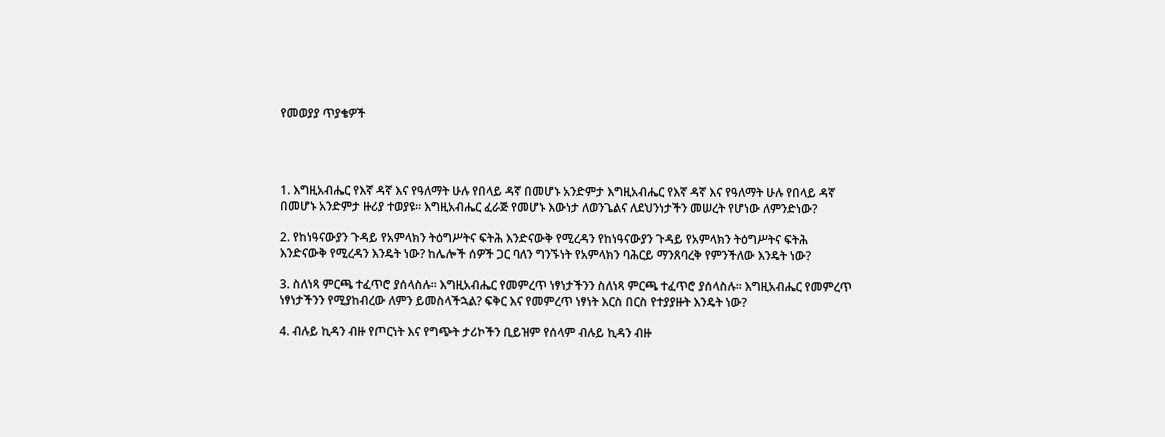የመወያያ ጥያቄዎች




1. እግዚአብሔር የእኛ ዳኛ እና የዓለማት ሁሉ የበላይ ዳኛ በመሆኑ አንድምታ እግዚአብሔር የእኛ ዳኛ እና የዓለማት ሁሉ የበላይ ዳኛ በመሆኑ አንድምታ ዙሪያ ተወያዩ። እግዚአብሔር ፈራጅ የመሆኑ እውነታ ለወንጌልና ለደህንነታችን መሠረት የሆነው ለምንድነው?

2. የከነዓናውያን ጉዳይ የአምላክን ትዕግሥትና ፍትሕ እንድናውቅ የሚረዳን የከነዓናውያን ጉዳይ የአምላክን ትዕግሥትና ፍትሕ እንድናውቅ የሚረዳን እንዴት ነው? ከሌሎች ሰዎች ጋር ባለን ግንኙነት የአምላክን ባሕርይ ማንጸባረቅ የምንችለው እንዴት ነው?

3. ስለነጻ ምርጫ ተፈጥሮ ያሰላስሉ። እግዚአብሔር የመምረጥ ነፃነታችንን ስለነጻ ምርጫ ተፈጥሮ ያሰላስሉ። እግዚአብሔር የመምረጥ ነፃነታችንን የሚያከብረው ለምን ይመስላችኋል? ፍቅር እና የመምረጥ ነፃነት እርስ በርስ የተያያዙት እንዴት ነው?

4. ብሉይ ኪዳን ብዙ የጦርነት እና የግጭት ታሪኮችን ቢይዝም የሰላም ብሉይ ኪዳን ብዙ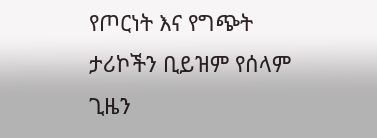የጦርነት እና የግጭት ታሪኮችን ቢይዝም የሰላም ጊዜን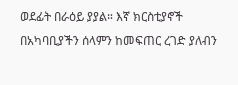ወደፊት በራዕይ ያያል። እኛ ክርስቲያኖች በአካባቢያችን ሰላምን ከመፍጠር ረገድ ያለብን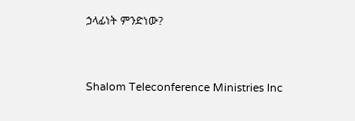ኃላፊነት ምንድነው?




Shalom Teleconference Ministries Inc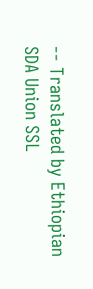-- Translated by Ethiopian SDA Union SSL